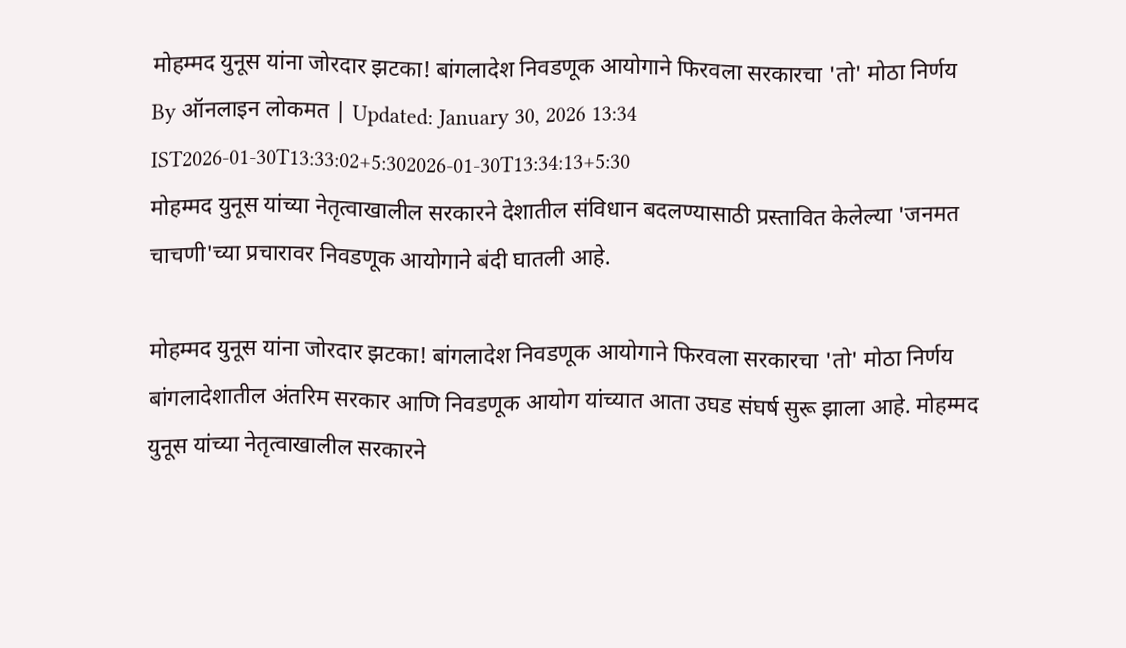मोहम्मद युनूस यांना जोरदार झटका! बांगलादेश निवडणूक आयोगाने फिरवला सरकारचा 'तो' मोठा निर्णय
By ऑनलाइन लोकमत | Updated: January 30, 2026 13:34 IST2026-01-30T13:33:02+5:302026-01-30T13:34:13+5:30
मोहम्मद युनूस यांच्या नेतृत्वाखालील सरकारने देशातील संविधान बदलण्यासाठी प्रस्तावित केलेल्या 'जनमत चाचणी'च्या प्रचारावर निवडणूक आयोगाने बंदी घातली आहे.

मोहम्मद युनूस यांना जोरदार झटका! बांगलादेश निवडणूक आयोगाने फिरवला सरकारचा 'तो' मोठा निर्णय
बांगलादेशातील अंतरिम सरकार आणि निवडणूक आयोग यांच्यात आता उघड संघर्ष सुरू झाला आहे. मोहम्मद युनूस यांच्या नेतृत्वाखालील सरकारने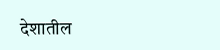देशातील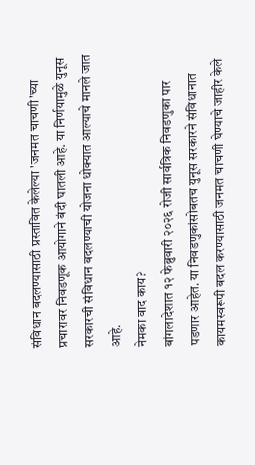संविधान बदलण्यासाठी प्रस्तावित केलेल्या 'जनमत चाचणी'च्या प्रचारावर निवडणूक आयोगाने बंदी घातली आहे. या निर्णयामुळे युनूस सरकारची संविधान बदलण्याची योजना धोक्यात आल्याचे मानले जात आहे.
नेमका वाद काय?
बांगलादेशात १२ फेब्रुवारी २०२६ रोजी सार्वत्रिक निवडणुका पार पडणार आहेत. या निवडणुकांसोबतच युनूस सरकारने संविधानात कायमस्वरूपी बदल करण्यासाठी जनमत चाचणी घेण्याचे जाहीर केले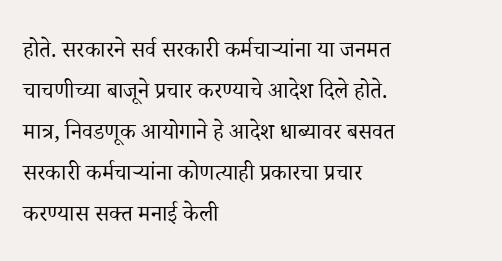होते. सरकारने सर्व सरकारी कर्मचाऱ्यांना या जनमत चाचणीच्या बाजूने प्रचार करण्याचे आदेश दिले होते. मात्र, निवडणूक आयोगाने हे आदेश धाब्यावर बसवत सरकारी कर्मचाऱ्यांना कोणत्याही प्रकारचा प्रचार करण्यास सक्त मनाई केली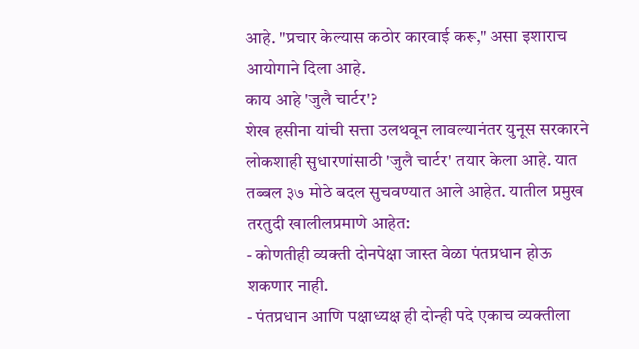आहे. "प्रचार केल्यास कठोर कारवाई करू," असा इशाराच आयोगाने दिला आहे.
काय आहे 'जुलै चार्टर'?
शेख हसीना यांची सत्ता उलथवून लावल्यानंतर युनूस सरकारने लोकशाही सुधारणांसाठी 'जुलै चार्टर' तयार केला आहे. यात तब्बल ३७ मोठे बदल सुचवण्यात आले आहेत. यातील प्रमुख तरतुदी खालीलप्रमाणे आहेत:
- कोणतीही व्यक्ती दोनपेक्षा जास्त वेळा पंतप्रधान होऊ शकणार नाही.
- पंतप्रधान आणि पक्षाध्यक्ष ही दोन्ही पदे एकाच व्यक्तीला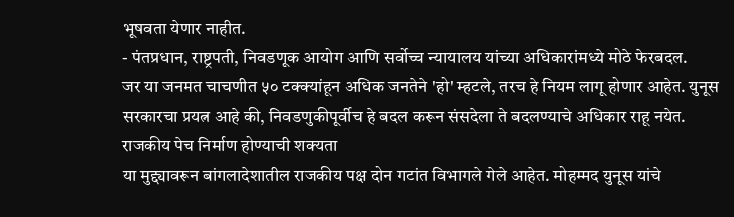भूषवता येणार नाहीत.
- पंतप्रधान, राष्ट्रपती, निवडणूक आयोग आणि सर्वोच्च न्यायालय यांच्या अधिकारांमध्ये मोठे फेरबदल.
जर या जनमत चाचणीत ५० टक्क्यांहून अधिक जनतेने 'हो' म्हटले, तरच हे नियम लागू होणार आहेत. युनूस सरकारचा प्रयत्न आहे की, निवडणुकीपूर्वीच हे बदल करून संसदेला ते बदलण्याचे अधिकार राहू नयेत.
राजकीय पेच निर्माण होण्याची शक्यता
या मुद्द्यावरून बांगलादेशातील राजकीय पक्ष दोन गटांत विभागले गेले आहेत. मोहम्मद युनूस यांचे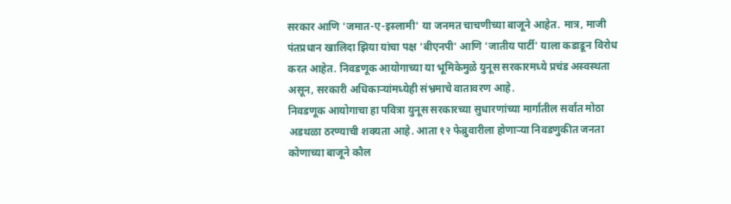सरकार आणि 'जमात-ए-इस्लामी' या जनमत चाचणीच्या बाजूने आहेत. मात्र, माजी पंतप्रधान खालिदा झिया यांचा पक्ष 'बीएनपी' आणि 'जातीय पार्टी' याला कडाडून विरोध करत आहेत. निवडणूक आयोगाच्या या भूमिकेमुळे युनूस सरकारमध्ये प्रचंड अस्वस्थता असून, सरकारी अधिकाऱ्यांमध्येही संभ्रमाचे वातावरण आहे.
निवडणूक आयोगाचा हा पवित्रा युनूस सरकारच्या सुधारणांच्या मार्गातील सर्वात मोठा अडथळा ठरण्याची शक्यता आहे. आता १२ फेब्रुवारीला होणाऱ्या निवडणुकीत जनता कोणाच्या बाजूने कौल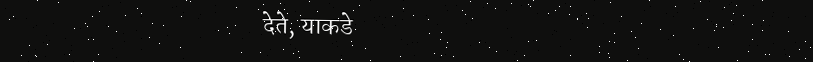देते, याकडे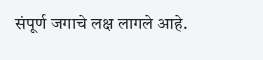संपूर्ण जगाचे लक्ष लागले आहे.